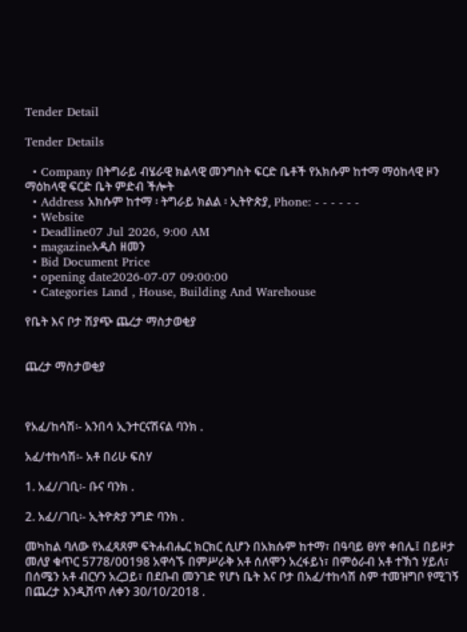Tender Detail

Tender Details

  • Company በትግራይ ብሄራዊ ክልላዊ መንግስት ፍርድ ቤቶች የአክሱም ከተማ ማዕከላዊ ዞን ማዕከላዊ ፍርድ ቤት ምድብ ችሎት
  • Address አክሱም ከተማ ፡ ትግራይ ክልል ፡ ኢትዮጵያ, Phone: - - - - - -
  • Website
  • Deadline07 Jul 2026, 9:00 AM
  • magazineአዲስ ዘመን
  • Bid Document Price
  • opening date2026-07-07 09:00:00
  • Categories Land , House, Building And Warehouse

የቤት እና ቦታ ሽያጭ ጨረታ ማስታወቂያ


ጨረታ ማስታወቂያ



የአፈ/ከሳሽ፡- አንበሳ ኢንተርናሽናል ባንክ .

አፈ/ተከሳሽ፡- አቶ በሪሁ ፍስሃ

1. አፈ//ገቢ፡- ቡና ባንክ .

2. አፈ//ገቢ፡- ኢትዮጵያ ንግድ ባንክ .

መካከል ባለው የአፈጻጸም ፍትሐብሔር ክርክር ሲሆን በአክሱም ከተማ፣ በዓባይ ፀሃየ ቀበሌ፤ በይዞታ መለያ ቁጥር 5778/00198 አዋሳኙ በምሥራቅ አቶ ሰለሞን አረፋይነ፣ በምዕራብ አቶ ተኽኀ ሃይለ፣ በሰሜን አቶ ብርሃን አረጋይ፣ በደቡብ መንገድ የሆነ ቤት እና ቦታ በአፈ/ተከሳሽ ስም ተመዝግቦ የሚገኝ በጨረታ እንዲሸጥ ለቀን 30/10/2018 .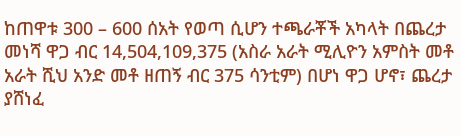ከጠዋቱ 300 – 600 ሰአት የወጣ ሲሆን ተጫራቾች አካላት በጨረታ መነሻ ዋጋ ብር 14,504,109,375 (አስራ አራት ሚሊዮን አምስት መቶ አራት ሺህ አንድ መቶ ዘጠኝ ብር 375 ሳንቲም) በሆነ ዋጋ ሆኖ፣ ጨረታ ያሸነፈ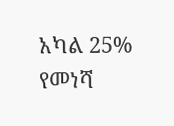አካል 25% የመነሻ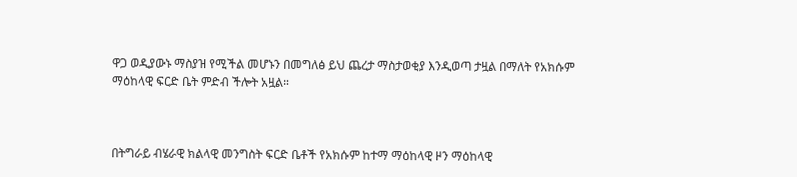ዋጋ ወዲያውኑ ማስያዝ የሚችል መሆኑን በመግለፅ ይህ ጨረታ ማስታወቂያ እንዲወጣ ታዟል በማለት የአክሱም ማዕከላዊ ፍርድ ቤት ምድብ ችሎት አዟል።



በትግራይ ብሄራዊ ክልላዊ መንግስት ፍርድ ቤቶች የአክሱም ከተማ ማዕከላዊ ዞን ማዕከላዊ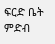ፍርድ ቤት ምድብ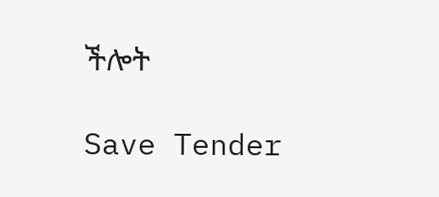ችሎት

Save Tender